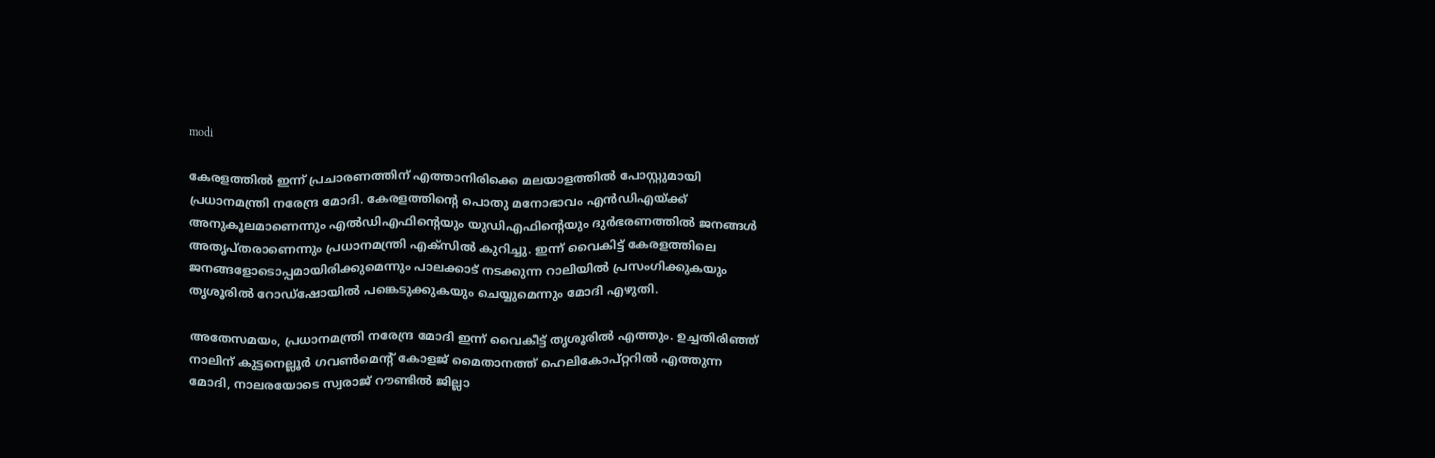modi

കേരളത്തില്‍ ഇന്ന് പ്രചാരണത്തിന് എത്താനിരിക്കെ മലയാളത്തില്‍ പോസ്റ്റുമായി പ്രധാനമന്ത്രി നരേന്ദ്ര മോദി. കേരളത്തിന്റെ പൊതു മനോഭാവം എൻഡിഎയ്ക്ക് അനുകൂലമാണെന്നും എൽഡിഎഫിന്റെയും യുഡിഎഫിന്റെയും ദുർഭരണത്തിൽ ജനങ്ങൾ അതൃപ്തരാണെന്നും പ്രധാനമന്ത്രി എക്സില്‍ കുറിച്ചു. ഇന്ന് വൈകിട്ട് കേരളത്തിലെ ജനങ്ങളോടൊപ്പമായിരിക്കുമെന്നും പാലക്കാട് നടക്കുന്ന റാലിയിൽ പ്രസംഗിക്കുകയും തൃശൂരിൽ റോഡ്‌ഷോയിൽ പങ്കെടുക്കുകയും ചെയ്യുമെന്നും മോദി എഴുതി.

അതേസമയം, പ്രധാനമന്ത്രി നരേന്ദ്ര മോദി ഇന്ന് വൈകീട്ട് തൃശൂരിൽ എത്തും. ഉച്ചതിരിഞ്ഞ് നാലിന് കുട്ടനെല്ലൂർ ഗവൺമെന്റ് കോളജ് മൈതാനത്ത് ഹെലികോപ്റ്ററിൽ എത്തുന്ന മോദി, നാലരയോടെ സ്വരാജ് റൗണ്ടിൽ ജില്ലാ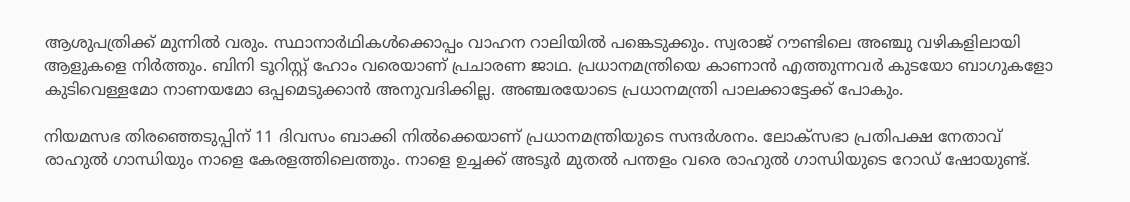ആശുപത്രിക്ക് മുന്നിൽ വരും. സ്ഥാനാർഥികള്‍ക്കൊപ്പം വാഹന റാലിയിൽ പങ്കെടുക്കും. സ്വരാജ് റൗണ്ടിലെ അഞ്ചു വഴികളിലായി ആളുകളെ നിർത്തും. ബിനി ടൂറിസ്റ്റ് ഹോം വരെയാണ് പ്രചാരണ ജാഥ. പ്രധാനമന്ത്രിയെ കാണാൻ എത്തുന്നവർ കുടയോ ബാഗുകളോ കുടിവെള്ളമോ നാണയമോ ഒപ്പമെടുക്കാൻ അനുവദിക്കില്ല. അഞ്ചരയോടെ പ്രധാനമന്ത്രി പാലക്കാട്ടേക്ക് പോകും.

നിയമസഭ തിരഞ്ഞെടുപ്പിന് 11 ദിവസം ബാക്കി നില്‍ക്കെയാണ് പ്രധാനമന്ത്രിയുടെ സന്ദര്‍ശനം. ലോക്സഭാ പ്രതിപക്ഷ നേതാവ് രാഹുല്‍ ഗാന്ധിയും നാളെ കേരളത്തിലെത്തും. നാളെ ഉച്ചക്ക് അടൂര്‍ മുതല്‍ പന്തളം വരെ രാഹുല്‍ ഗാന്ധിയുടെ റോഡ് ഷോയുണ്ട്.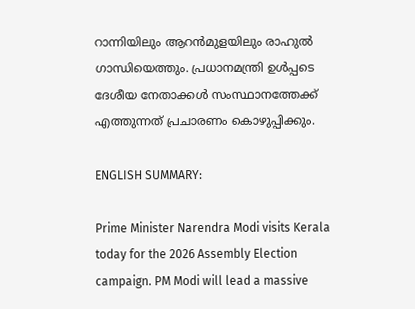റാന്നിയിലും ആറന്‍മുളയിലും രാഹുല്‍ ഗാന്ധിയെത്തും. പ്രധാനമന്ത്രി ഉള്‍പ്പടെ ദേശീയ നേതാക്കള്‍ സംസ്ഥാനത്തേക്ക് എത്തുന്നത് പ്രചാരണം കൊഴുപ്പിക്കും.

ENGLISH SUMMARY:

Prime Minister Narendra Modi visits Kerala today for the 2026 Assembly Election campaign. PM Modi will lead a massive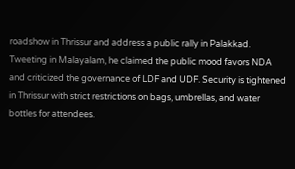roadshow in Thrissur and address a public rally in Palakkad. Tweeting in Malayalam, he claimed the public mood favors NDA and criticized the governance of LDF and UDF. Security is tightened in Thrissur with strict restrictions on bags, umbrellas, and water bottles for attendees.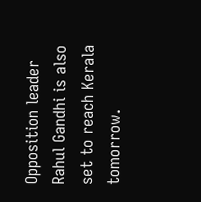Opposition leader Rahul Gandhi is also set to reach Kerala tomorrow.